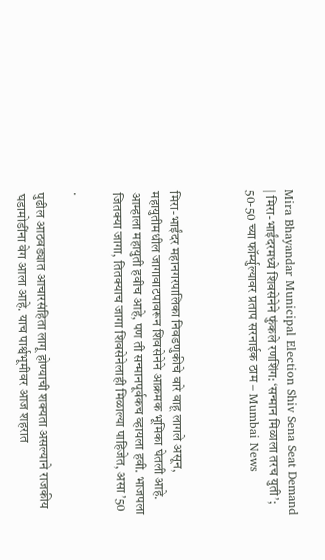Mira Bhayandar Municipal Election Shiv Sena Seat Demand | मिरा-भाईंदरमध्ये शिवसेनेने फुंकले रणशिंग: ‘सन्मान मिळाला तरच युती’; 50-50 च्या फॉर्म्युल्यावर प्रताप सरनाईक ठाम – Mumbai News



मिरा-भाईंदर महानगरपालिका निवडणुकीचे वारे वाहू लागले असून, महायुतीमधील जागावाटपावरून शिवसेनेने आक्रमक भूमिका घेतली आहे. आम्हाला महायुती हवीच आहे, पण ती सन्मानपूर्वकच व्हायला हवी. भाजपला जितक्या जागा, तितक्याच जागा शिवसेनेलाही मिळाल्या पाहिजेत, असा ’50

.

पुढील आठवड्यात आचारसंहिता लागू होण्याची शक्यता असल्याने राजकीय घडामोडींना वेग आला आहे. याच पार्श्वभूमीवर आज शहरात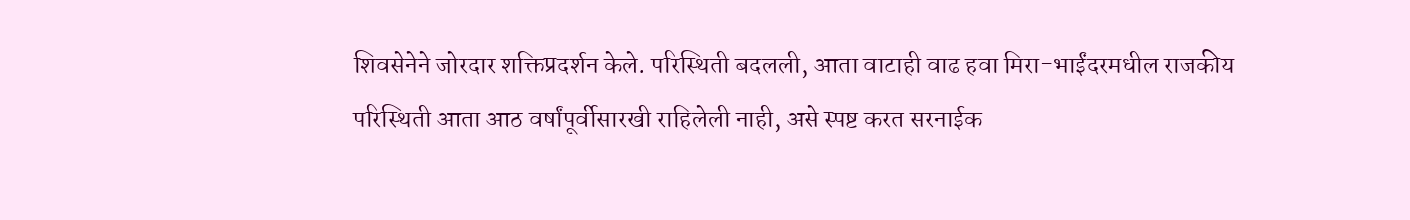शिवसेनेने जोरदार शक्तिप्रदर्शन केले. परिस्थिती बदलली, आता वाटाही वाढ हवा मिरा-भाईंदरमधील राजकीय परिस्थिती आता आठ वर्षांपूर्वीसारखी राहिलेली नाही, असे स्पष्ट करत सरनाईक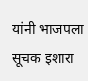यांनी भाजपला सूचक इशारा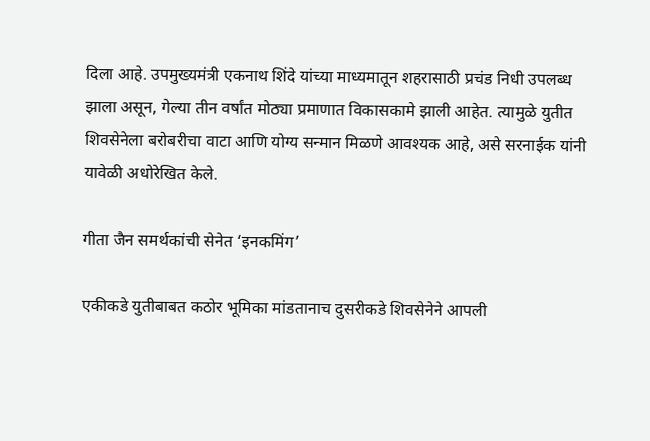दिला आहे. उपमुख्यमंत्री एकनाथ शिंदे यांच्या माध्यमातून शहरासाठी प्रचंड निधी उपलब्ध झाला असून, गेल्या तीन वर्षांत मोठ्या प्रमाणात विकासकामे झाली आहेत. त्यामुळे युतीत शिवसेनेला बरोबरीचा वाटा आणि योग्य सन्मान मिळणे आवश्यक आहे, असे सरनाईक यांनी यावेळी अधोरेखित केले.

गीता जैन समर्थकांची सेनेत ‘इनकमिंग’

एकीकडे युतीबाबत कठोर भूमिका मांडतानाच दुसरीकडे शिवसेनेने आपली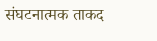संघटनात्मक ताकद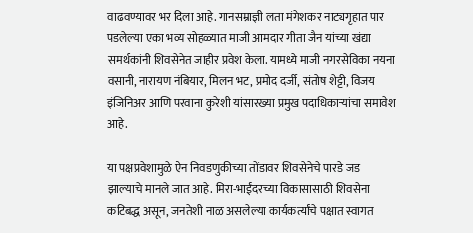वाढवण्यावर भर दिला आहे. गानसम्राज्ञी लता मंगेशकर नाट्यगृहात पार पडलेल्या एका भव्य सोहळ्यात माजी आमदार गीता जैन यांच्या खंद्या समर्थकांनी शिवसेनेत जाहीर प्रवेश केला. यामध्ये माजी नगरसेविका नयना वसानी, नारायण नंबियार, मिलन भट, प्रमोद दर्जी, संतोष शेट्टी, विजय इंजिनिअर आणि परवाना कुरेशी यांसारख्या प्रमुख पदाधिकाऱ्यांचा समावेश आहे.

या पक्षप्रवेशामुळे ऐन निवडणुकीच्या तोंडावर शिवसेनेचे पारडे जड झाल्याचे मानले जात आहे. मिरा-भाईंदरच्या विकासासाठी शिवसेना कटिबद्ध असून, जनतेशी नाळ असलेल्या कार्यकर्त्यांचे पक्षात स्वागत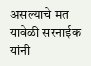असल्याचे मत यावेळी सरनाईक यांनी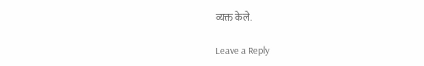व्यक्त केले.

Leave a Reply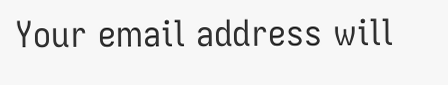Your email address will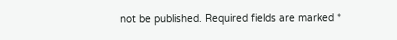not be published. Required fields are marked *